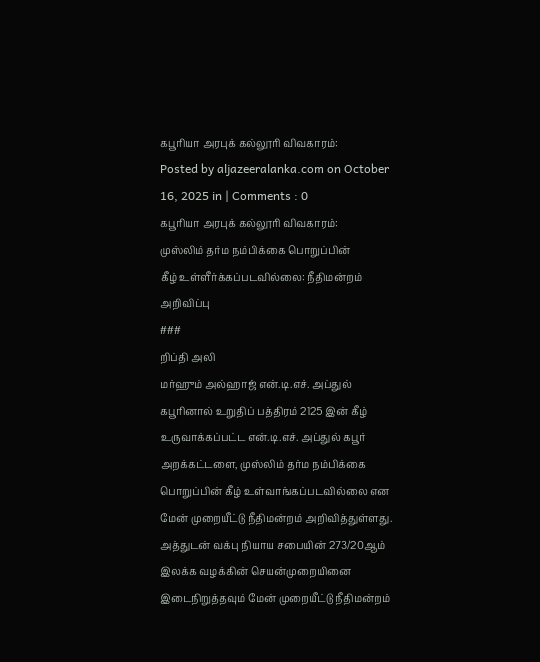கபூரியா அரபுக் கல்லூரி விவகாரம்:
Posted by aljazeeralanka.com on October 16, 2025 in | Comments : 0
கபூரியா அரபுக் கல்லூரி விவகாரம்:
முஸ்லிம் தர்ம நம்பிக்கை பொறுப்பின்
கீழ் உள்ளீர்க்கப்படவில்லை: நீதிமன்றம் அறிவிப்பு
###
றிப்தி அலி
மர்ஹும் அல்ஹாஜ் என்.டி.எச். அப்துல் கபூரினால் உறுதிப் பத்திரம் 2125 இன் கீழ் உருவாக்கப்பட்ட என்.டி.எச். அப்துல் கபூர் அறக்கட்டளை, முஸ்லிம் தர்ம நம்பிக்கை பொறுப்பின் கீழ் உள்வாங்கப்படவில்லை என மேன் முறையீட்டு நீதிமன்றம் அறிவித்துள்ளது.
அத்துடன் வக்பு நியாய சபையின் 273/20ஆம் இலக்க வழக்கின் செயன்முறையினை இடைநிறுத்தவும் மேன் முறையீட்டு நீதிமன்றம்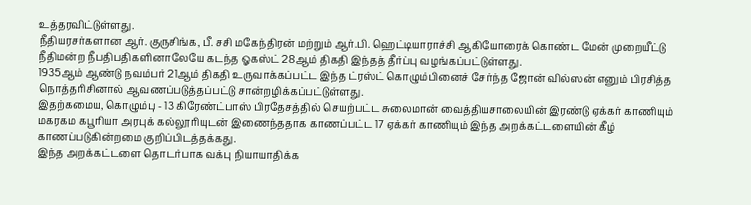உத்தரவிட்டுள்ளது.
நீதியரசர்களான ஆர். குருசிங்க, பீ. சசி மகேந்திரன் மற்றும் ஆர்.பி. ஹெட்டியாராச்சி ஆகியோரைக் கொண்ட மேன் முறையீட்டு நீதிமன்ற நீபதிபதிகளினாலேயே கடந்த ஓகஸ்ட் 28ஆம் திகதி இந்தத் தீர்ப்பு வழங்கப்பட்டுள்ளது.
1935ஆம் ஆண்டு நவம்பர் 21ஆம் திகதி உருவாக்கப்பட்ட இந்த ட்ரஸ்ட் கொழும்பினைச் சேர்ந்த ஜோன் வில்ஸன் எனும் பிரசித்த நொத்தரிசினால் ஆவணப்படுத்தப்பட்டு சான்றழிக்கப்பட்டுள்ளது.
இதற்கமைய, கொழும்பு - 13 கிரேண்ட்பாஸ் பிரதேசத்தில் செயற்பட்ட சுலைமான் வைத்தியசாலையின் இரண்டு ஏக்கர் காணியும் மகரகம கபூரியா அரபுக் கல்லூரியுடன் இணைந்ததாக காணப்பட்ட 17 ஏக்கர் காணியும் இந்த அறக்கட்டளையின் கீழ் காணப்படுகின்றமை குறிப்பிடத்தக்கது.
இந்த அறக்கட்டளை தொடர்பாக வக்பு நியாயாதிக்க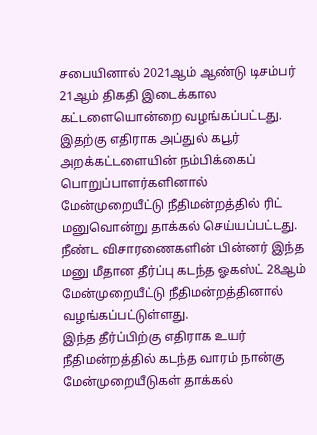சபையினால் 2021ஆம் ஆண்டு டிசம்பர் 21ஆம் திகதி இடைக்கால கட்டளையொன்றை வழங்கப்பட்டது.
இதற்கு எதிராக அப்துல் கபூர் அறக்கட்டளையின் நம்பிக்கைப் பொறுப்பாளர்களினால் மேன்முறையீட்டு நீதிமன்றத்தில் ரிட் மனுவொன்று தாக்கல் செய்யப்பட்டது.
நீண்ட விசாரணைகளின் பின்னர் இந்த மனு மீதான தீர்ப்பு கடந்த ஓகஸ்ட் 28ஆம் மேன்முறையீட்டு நீதிமன்றத்தினால் வழங்கப்பட்டுள்ளது.
இந்த தீர்ப்பிற்கு எதிராக உயர் நீதிமன்றத்தில் கடந்த வாரம் நான்கு மேன்முறையீடுகள் தாக்கல்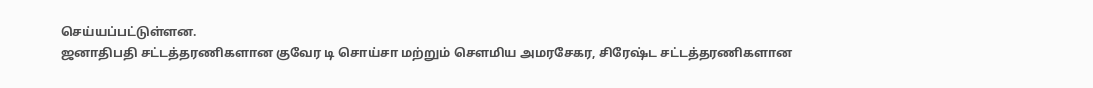செய்யப்பட்டுள்ளன.
ஜனாதிபதி சட்டத்தரணிகளான குவேர டி சொய்சா மற்றும் சௌமிய அமரசேகர, சிரேஷ்ட சட்டத்தரணிகளான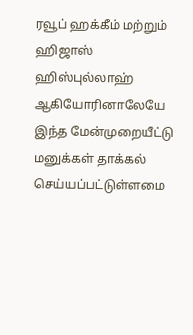ரவூப் ஹக்கீம் மற்றும் ஹிஜாஸ் ஹிஸ்புல்லாஹ் ஆகியோரினாலேயே இந்த மேன்முறையீட்டு மனுக்கள் தாக்கல் செய்யப்பட்டுள்ளமை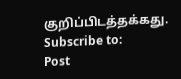குறிப்பிடத்தக்கது.
Subscribe to:
Post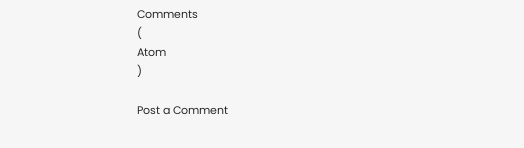Comments
(
Atom
)

Post a Comment